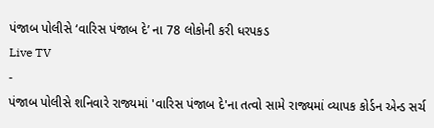પંજાબ પોલીસે ‘વારિસ પંજાબ દે’ ના 78 લોકોની કરી ધરપકડ
Live TV
-
પંજાબ પોલીસે શનિવારે રાજ્યમાં 'વારિસ પંજાબ દે'ના તત્વો સામે રાજ્યમાં વ્યાપક કોર્ડન એન્ડ સર્ચ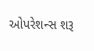ઓપરેશન્સ શરૂ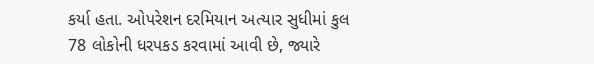કર્યા હતા. ઓપરેશન દરમિયાન અત્યાર સુધીમાં કુલ 78 લોકોની ધરપકડ કરવામાં આવી છે, જ્યારે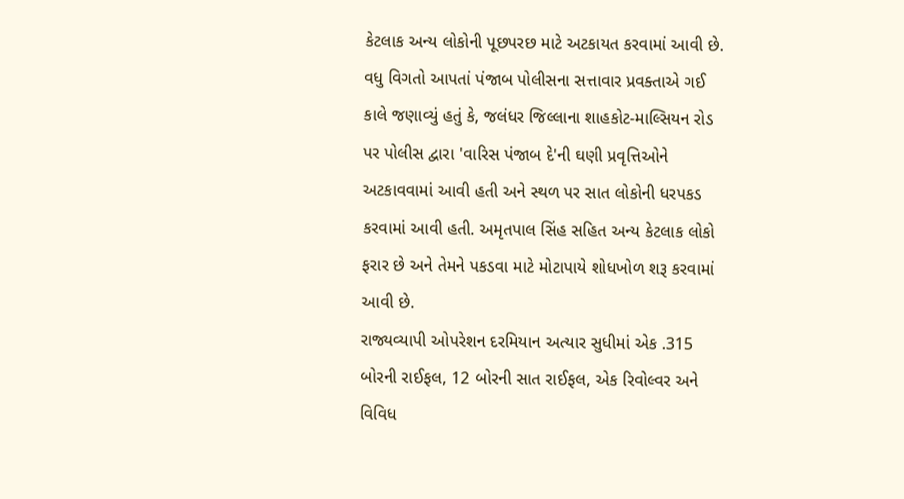કેટલાક અન્ય લોકોની પૂછપરછ માટે અટકાયત કરવામાં આવી છે. વધુ વિગતો આપતાં પંજાબ પોલીસના સત્તાવાર પ્રવક્તાએ ગઈ કાલે જણાવ્યું હતું કે, જલંધર જિલ્લાના શાહકોટ-માલ્સિયન રોડ પર પોલીસ દ્વારા 'વારિસ પંજાબ દે'ની ઘણી પ્રવૃત્તિઓને અટકાવવામાં આવી હતી અને સ્થળ પર સાત લોકોની ધરપકડ કરવામાં આવી હતી. અમૃતપાલ સિંહ સહિત અન્ય કેટલાક લોકો ફરાર છે અને તેમને પકડવા માટે મોટાપાયે શોધખોળ શરૂ કરવામાં આવી છે.
રાજ્યવ્યાપી ઓપરેશન દરમિયાન અત્યાર સુધીમાં એક .315 બોરની રાઈફલ, 12 બોરની સાત રાઈફલ, એક રિવોલ્વર અને વિવિધ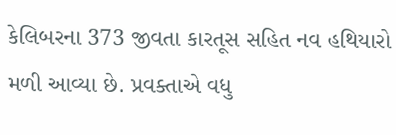કેલિબરના 373 જીવતા કારતૂસ સહિત નવ હથિયારો મળી આવ્યા છે. પ્રવક્તાએ વધુ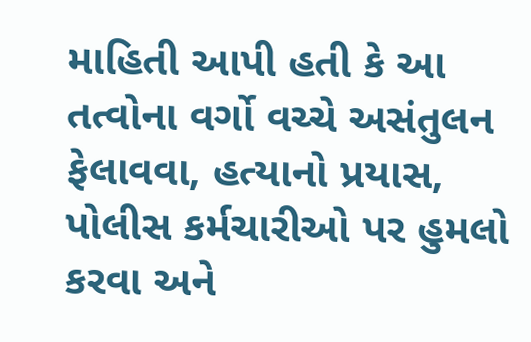માહિતી આપી હતી કે આ તત્વોના વર્ગો વચ્ચે અસંતુલન ફેલાવવા, હત્યાનો પ્રયાસ, પોલીસ કર્મચારીઓ પર હુમલો કરવા અને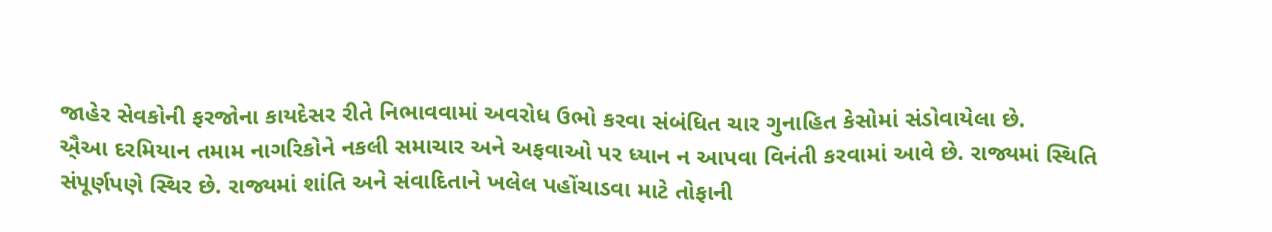જાહેર સેવકોની ફરજોના કાયદેસર રીતે નિભાવવામાં અવરોધ ઉભો કરવા સંબંધિત ચાર ગુનાહિત કેસોમાં સંડોવાયેલા છે.
ઐ્આ દરમિયાન તમામ નાગરિકોને નકલી સમાચાર અને અફવાઓ પર ધ્યાન ન આપવા વિનંતી કરવામાં આવે છે. રાજ્યમાં સ્થિતિ સંપૂર્ણપણે સ્થિર છે. રાજ્યમાં શાંતિ અને સંવાદિતાને ખલેલ પહોંચાડવા માટે તોફાની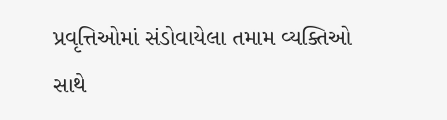પ્રવૃત્તિઓમાં સંડોવાયેલા તમામ વ્યક્તિઓ સાથે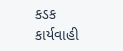કડક કાર્યવાહી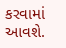કરવામાં આવશે.